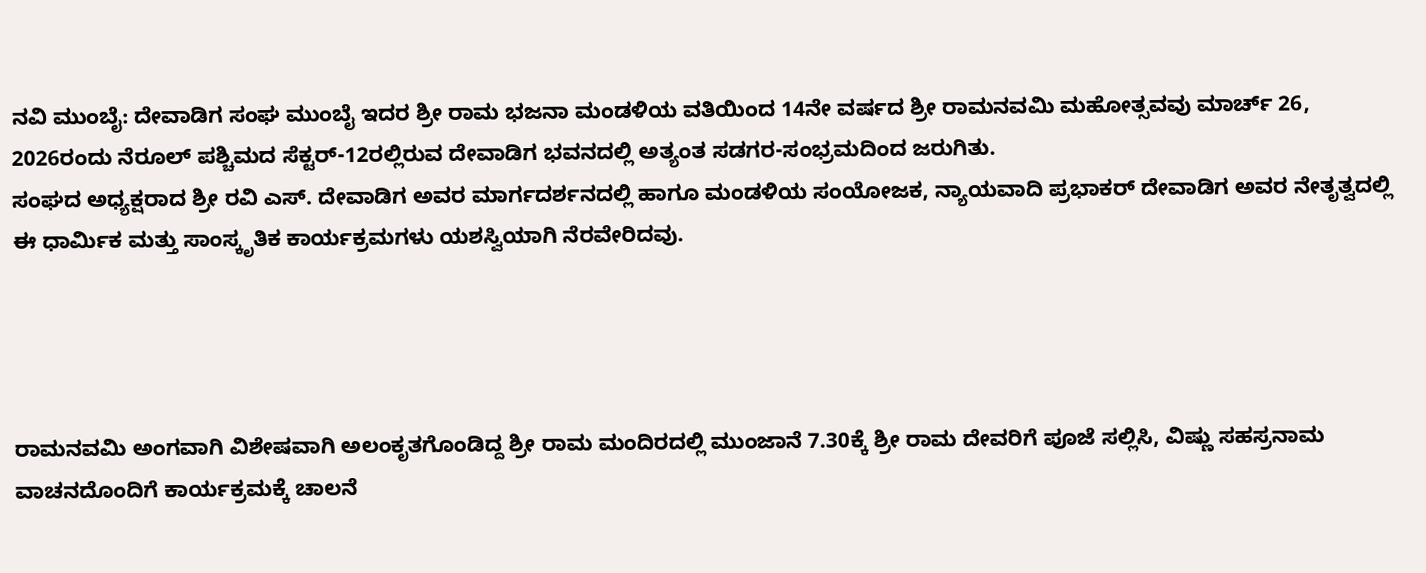ನವಿ ಮುಂಬೈ: ದೇವಾಡಿಗ ಸಂಘ ಮುಂಬೈ ಇದರ ಶ್ರೀ ರಾಮ ಭಜನಾ ಮಂಡಳಿಯ ವತಿಯಿಂದ 14ನೇ ವರ್ಷದ ಶ್ರೀ ರಾಮನವಮಿ ಮಹೋತ್ಸವವು ಮಾರ್ಚ್ 26, 2026ರಂದು ನೆರೂಲ್ ಪಶ್ಚಿಮದ ಸೆಕ್ಟರ್-12ರಲ್ಲಿರುವ ದೇವಾಡಿಗ ಭವನದಲ್ಲಿ ಅತ್ಯಂತ ಸಡಗರ-ಸಂಭ್ರಮದಿಂದ ಜರುಗಿತು.
ಸಂಘದ ಅಧ್ಯಕ್ಷರಾದ ಶ್ರೀ ರವಿ ಎಸ್. ದೇವಾಡಿಗ ಅವರ ಮಾರ್ಗದರ್ಶನದಲ್ಲಿ ಹಾಗೂ ಮಂಡಳಿಯ ಸಂಯೋಜಕ, ನ್ಯಾಯವಾದಿ ಪ್ರಭಾಕರ್ ದೇವಾಡಿಗ ಅವರ ನೇತೃತ್ವದಲ್ಲಿ ಈ ಧಾರ್ಮಿಕ ಮತ್ತು ಸಾಂಸ್ಕೃತಿಕ ಕಾರ್ಯಕ್ರಮಗಳು ಯಶಸ್ವಿಯಾಗಿ ನೆರವೇರಿದವು.




ರಾಮನವಮಿ ಅಂಗವಾಗಿ ವಿಶೇಷವಾಗಿ ಅಲಂಕೃತಗೊಂಡಿದ್ದ ಶ್ರೀ ರಾಮ ಮಂದಿರದಲ್ಲಿ ಮುಂಜಾನೆ 7.30ಕ್ಕೆ ಶ್ರೀ ರಾಮ ದೇವರಿಗೆ ಪೂಜೆ ಸಲ್ಲಿಸಿ, ವಿಷ್ಣು ಸಹಸ್ರನಾಮ ವಾಚನದೊಂದಿಗೆ ಕಾರ್ಯಕ್ರಮಕ್ಕೆ ಚಾಲನೆ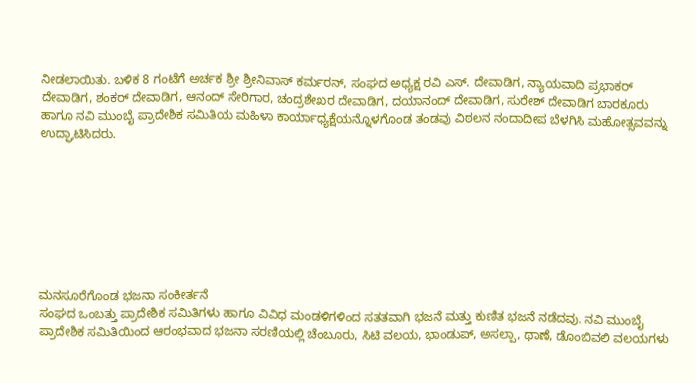ನೀಡಲಾಯಿತು. ಬಳಿಕ 8 ಗಂಟೆಗೆ ಅರ್ಚಕ ಶ್ರೀ ಶ್ರೀನಿವಾಸ್ ಕರ್ಮರನ್, ಸಂಘದ ಅಧ್ಯಕ್ಷ ರವಿ ಎಸ್. ದೇವಾಡಿಗ, ನ್ಯಾಯವಾದಿ ಪ್ರಭಾಕರ್ ದೇವಾಡಿಗ, ಶಂಕರ್ ದೇವಾಡಿಗ, ಆನಂದ್ ಸೇರಿಗಾರ, ಚಂದ್ರಶೇಖರ ದೇವಾಡಿಗ, ದಯಾನಂದ್ ದೇವಾಡಿಗ, ಸುರೇಶ್ ದೇವಾಡಿಗ ಬಾರಕೂರು ಹಾಗೂ ನವಿ ಮುಂಬೈ ಪ್ರಾದೇಶಿಕ ಸಮಿತಿಯ ಮಹಿಳಾ ಕಾರ್ಯಾಧ್ಯಕ್ಷೆಯನ್ನೊಳಗೊಂಡ ತಂಡವು ವಿಠಲನ ನಂದಾದೀಪ ಬೆಳಗಿಸಿ ಮಹೋತ್ಸವವನ್ನು ಉದ್ಘಾಟಿಸಿದರು.








ಮನಸೂರೆಗೊಂಡ ಭಜನಾ ಸಂಕೀರ್ತನೆ
ಸಂಘದ ಒಂಬತ್ತು ಪ್ರಾದೇಶಿಕ ಸಮಿತಿಗಳು ಹಾಗೂ ವಿವಿಧ ಮಂಡಳಿಗಳಿಂದ ಸತತವಾಗಿ ಭಜನೆ ಮತ್ತು ಕುಣಿತ ಭಜನೆ ನಡೆದವು. ನವಿ ಮುಂಬೈ ಪ್ರಾದೇಶಿಕ ಸಮಿತಿಯಿಂದ ಆರಂಭವಾದ ಭಜನಾ ಸರಣಿಯಲ್ಲಿ ಚೆಂಬೂರು, ಸಿಟಿ ವಲಯ, ಭಾಂಡುಪ್, ಅಸಲ್ಪಾ, ಥಾಣೆ, ಡೊಂಬಿವಲಿ ವಲಯಗಳು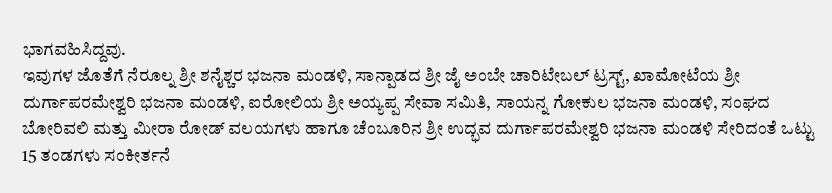ಭಾಗವಹಿಸಿದ್ದವು.
ಇವುಗಳ ಜೊತೆಗೆ ನೆರೂಲ್ನ ಶ್ರೀ ಶನೈಶ್ಚರ ಭಜನಾ ಮಂಡಳಿ, ಸಾನ್ಪಾಡದ ಶ್ರೀ ಜೈ ಅಂಬೇ ಚಾರಿಟೇಬಲ್ ಟ್ರಸ್ಟ್, ಖಾಮೋಟೆಯ ಶ್ರೀ ದುರ್ಗಾಪರಮೇಶ್ವರಿ ಭಜನಾ ಮಂಡಳಿ, ಐರೋಲಿಯ ಶ್ರೀ ಅಯ್ಯಪ್ಪ ಸೇವಾ ಸಮಿತಿ, ಸಾಯನ್ನ ಗೋಕುಲ ಭಜನಾ ಮಂಡಳಿ, ಸಂಘದ ಬೋರಿವಲಿ ಮತ್ತು ಮೀರಾ ರೋಡ್ ವಲಯಗಳು ಹಾಗೂ ಚೆಂಬೂರಿನ ಶ್ರೀ ಉದ್ಭವ ದುರ್ಗಾಪರಮೇಶ್ವರಿ ಭಜನಾ ಮಂಡಳಿ ಸೇರಿದಂತೆ ಒಟ್ಟು 15 ತಂಡಗಳು ಸಂಕೀರ್ತನೆ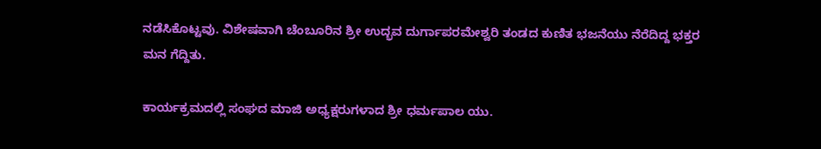ನಡೆಸಿಕೊಟ್ಟವು. ವಿಶೇಷವಾಗಿ ಚೆಂಬೂರಿನ ಶ್ರೀ ಉದ್ಭವ ದುರ್ಗಾಪರಮೇಶ್ವರಿ ತಂಡದ ಕುಣಿತ ಭಜನೆಯು ನೆರೆದಿದ್ದ ಭಕ್ತರ ಮನ ಗೆದ್ದಿತು.

ಕಾರ್ಯಕ್ರಮದಲ್ಲಿ ಸಂಘದ ಮಾಜಿ ಅಧ್ಯಕ್ಷರುಗಳಾದ ಶ್ರೀ ಧರ್ಮಪಾಲ ಯು.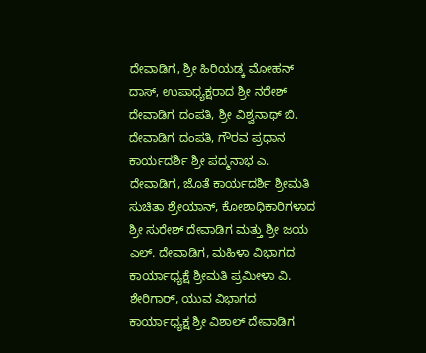ದೇವಾಡಿಗ, ಶ್ರೀ ಹಿರಿಯಡ್ಕ ಮೋಹನ್ ದಾಸ್, ಉಪಾಧ್ಯಕ್ಷರಾದ ಶ್ರೀ ನರೇಶ್ ದೇವಾಡಿಗ ದಂಪತಿ, ಶ್ರೀ ವಿಶ್ವನಾಥ್ ಬಿ. ದೇವಾಡಿಗ ದಂಪತಿ, ಗೌರವ ಪ್ರಧಾನ ಕಾರ್ಯದರ್ಶಿ ಶ್ರೀ ಪದ್ಮನಾಭ ಎ. ದೇವಾಡಿಗ, ಜೊತೆ ಕಾರ್ಯದರ್ಶಿ ಶ್ರೀಮತಿ ಸುಚಿತಾ ಶ್ರೇಯಾನ್, ಕೋಶಾಧಿಕಾರಿಗಳಾದ ಶ್ರೀ ಸುರೇಶ್ ದೇವಾಡಿಗ ಮತ್ತು ಶ್ರೀ ಜಯ ಎಲ್. ದೇವಾಡಿಗ, ಮಹಿಳಾ ವಿಭಾಗದ ಕಾರ್ಯಾಧ್ಯಕ್ಷೆ ಶ್ರೀಮತಿ ಪ್ರಮೀಳಾ ವಿ. ಶೇರಿಗಾರ್, ಯುವ ವಿಭಾಗದ ಕಾರ್ಯಾಧ್ಯಕ್ಷ ಶ್ರೀ ವಿಶಾಲ್ ದೇವಾಡಿಗ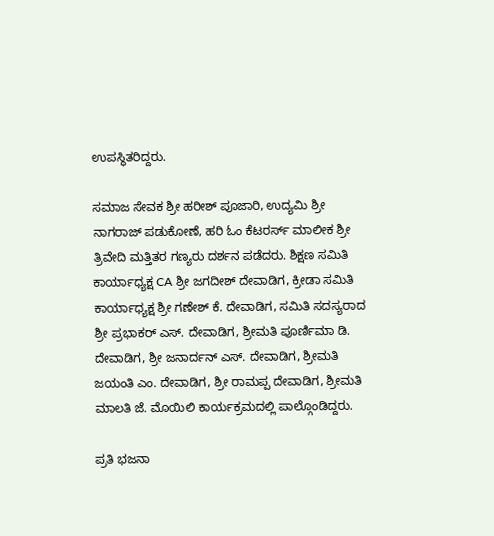ಉಪಸ್ಥಿತರಿದ್ದರು.

ಸಮಾಜ ಸೇವಕ ಶ್ರೀ ಹರೀಶ್ ಪೂಜಾರಿ, ಉದ್ಯಮಿ ಶ್ರೀ ನಾಗರಾಜ್ ಪಡುಕೋಣೆ, ಹರಿ ಓಂ ಕೆಟರರ್ಸ್ ಮಾಲೀಕ ಶ್ರೀ ತ್ರಿವೇದಿ ಮತ್ತಿತರ ಗಣ್ಯರು ದರ್ಶನ ಪಡೆದರು. ಶಿಕ್ಷಣ ಸಮಿತಿ ಕಾರ್ಯಾಧ್ಯಕ್ಷ CA ಶ್ರೀ ಜಗದೀಶ್ ದೇವಾಡಿಗ, ಕ್ರೀಡಾ ಸಮಿತಿ ಕಾರ್ಯಾಧ್ಯಕ್ಷ ಶ್ರೀ ಗಣೇಶ್ ಕೆ. ದೇವಾಡಿಗ, ಸಮಿತಿ ಸದಸ್ಯರಾದ ಶ್ರೀ ಪ್ರಭಾಕರ್ ಎಸ್. ದೇವಾಡಿಗ, ಶ್ರೀಮತಿ ಪೂರ್ಣಿಮಾ ಡಿ. ದೇವಾಡಿಗ, ಶ್ರೀ ಜನಾರ್ದನ್ ಎಸ್. ದೇವಾಡಿಗ, ಶ್ರೀಮತಿ ಜಯಂತಿ ಎಂ. ದೇವಾಡಿಗ, ಶ್ರೀ ರಾಮಪ್ಪ ದೇವಾಡಿಗ, ಶ್ರೀಮತಿ ಮಾಲತಿ ಜೆ. ಮೊಯಿಲಿ ಕಾರ್ಯಕ್ರಮದಲ್ಲಿ ಪಾಲ್ಗೊಂಡಿದ್ದರು.

ಪ್ರತಿ ಭಜನಾ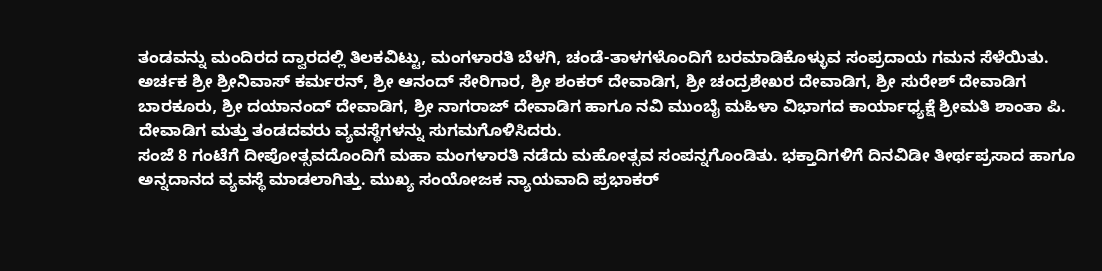ತಂಡವನ್ನು ಮಂದಿರದ ದ್ವಾರದಲ್ಲಿ ತಿಲಕವಿಟ್ಟು, ಮಂಗಳಾರತಿ ಬೆಳಗಿ, ಚಂಡೆ-ತಾಳಗಳೊಂದಿಗೆ ಬರಮಾಡಿಕೊಳ್ಳುವ ಸಂಪ್ರದಾಯ ಗಮನ ಸೆಳೆಯಿತು. ಅರ್ಚಕ ಶ್ರೀ ಶ್ರೀನಿವಾಸ್ ಕರ್ಮರನ್, ಶ್ರೀ ಆನಂದ್ ಸೇರಿಗಾರ, ಶ್ರೀ ಶಂಕರ್ ದೇವಾಡಿಗ, ಶ್ರೀ ಚಂದ್ರಶೇಖರ ದೇವಾಡಿಗ, ಶ್ರೀ ಸುರೇಶ್ ದೇವಾಡಿಗ ಬಾರಕೂರು, ಶ್ರೀ ದಯಾನಂದ್ ದೇವಾಡಿಗ, ಶ್ರೀ ನಾಗರಾಜ್ ದೇವಾಡಿಗ ಹಾಗೂ ನವಿ ಮುಂಬೈ ಮಹಿಳಾ ವಿಭಾಗದ ಕಾರ್ಯಾಧ್ಯಕ್ಷೆ ಶ್ರೀಮತಿ ಶಾಂತಾ ಪಿ. ದೇವಾಡಿಗ ಮತ್ತು ತಂಡದವರು ವ್ಯವಸ್ಥೆಗಳನ್ನು ಸುಗಮಗೊಳಿಸಿದರು.
ಸಂಜೆ 8 ಗಂಟೆಗೆ ದೀಪೋತ್ಸವದೊಂದಿಗೆ ಮಹಾ ಮಂಗಳಾರತಿ ನಡೆದು ಮಹೋತ್ಸವ ಸಂಪನ್ನಗೊಂಡಿತು. ಭಕ್ತಾದಿಗಳಿಗೆ ದಿನವಿಡೀ ತೀರ್ಥಪ್ರಸಾದ ಹಾಗೂ ಅನ್ನದಾನದ ವ್ಯವಸ್ಥೆ ಮಾಡಲಾಗಿತ್ತು. ಮುಖ್ಯ ಸಂಯೋಜಕ ನ್ಯಾಯವಾದಿ ಪ್ರಭಾಕರ್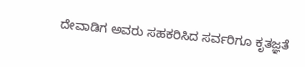ದೇವಾಡಿಗ ಅವರು ಸಹಕರಿಸಿದ ಸರ್ವರಿಗೂ ಕೃತಜ್ಞತೆ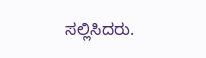ಸಲ್ಲಿಸಿದರು.